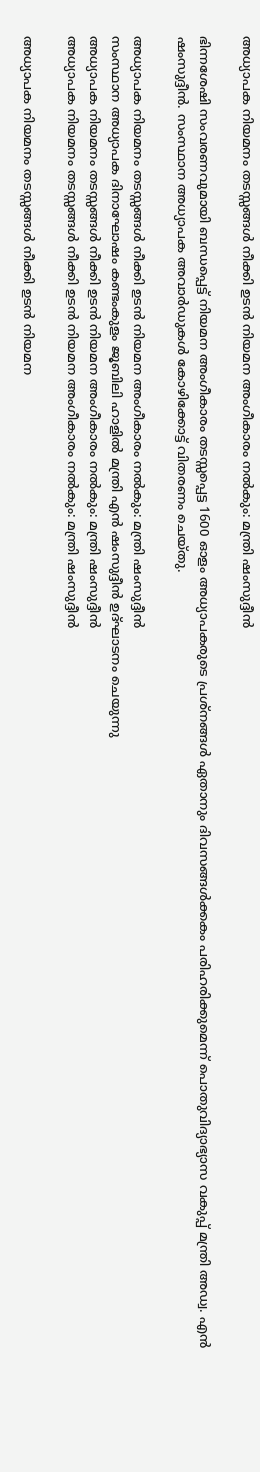അധ്യാപക നിയമനം തടസ്സങ്ങള്‍ നീക്കി ഉടന്‍ നിയമന അംഗീകാരം നല്‍കും: മന്ത്രി ഷംസുദ്ദീന്‍

ഭിന്നശേഷി സംവരണവുമായി ബന്ധപ്പെട്ട് നിയമന അംഗീകാരം തടസ്സപ്പെട്ട 1600 ഓളം അധ്യാപകരുടെ പ്രശ്നങ്ങൾ ഏതാനും ദിവസങ്ങൾക്കകം പരിഹരിക്കുമെന്ന് പൊതുവിദ്യാഭ്യാസ വകുപ്പ് മന്ത്രി അഡ്വ. എൻ ഷംസുദ്ദീൻ. സംസ്ഥാന അധ്യാപക അവാർഡുകൾ കോഴിക്കോട്ട് വിതരണം ചെയ്തു.

അധ്യാപക നിയമനം തടസ്സങ്ങള്‍ നീക്കി ഉടന്‍ നിയമന അംഗീകാരം നല്‍കും: മന്ത്രി ഷംസുദ്ദീന്‍
സംസ്ഥാന അധ്യാപക ദിനാഘോഷം കണ്ടംകുളം ജൂബിലി ഹാളില്‍ മന്ത്രി എൻ ഷംസുദ്ദീൻ ഉദ്ഘാടനം ചെയുന്നു
അധ്യാപക നിയമനം തടസ്സങ്ങള്‍ നീക്കി ഉടന്‍ നിയമന അംഗീകാരം നല്‍കും: മന്ത്രി ഷംസുദ്ദീന്‍
അധ്യാപക നിയമനം തടസ്സങ്ങള്‍ നീക്കി ഉടന്‍ നിയമന അംഗീകാരം നല്‍കും: മന്ത്രി ഷംസുദ്ദീന്‍

അധ്യാപക നിയമനം തടസ്സങ്ങള്‍ നീക്കി ഉടന്‍ നിയമന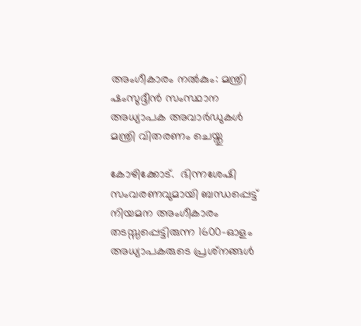അംഗീകാരം നല്‍കും: മന്ത്രി ഷംസുദ്ദീന്‍ സംസ്ഥാന അധ്യാപക അവാര്‍ഡുകള്‍ മന്ത്രി വിതരണം ചെയ്തു

കോഴിക്കോട്.  ഭിന്നശേഷി സംവരണവുമായി ബന്ധപ്പെട്ട് നിയമന അംഗീകാരം തടസ്സപ്പെട്ടിരുന്ന 1600-ഓളം അധ്യാപകരുടെ പ്രശ്‌നങ്ങള്‍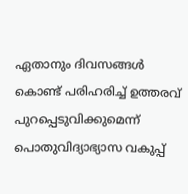ഏതാനും ദിവസങ്ങള്‍ കൊണ്ട് പരിഹരിച്ച് ഉത്തരവ് പുറപ്പെടുവിക്കുമെന്ന് പൊതുവിദ്യാഭ്യാസ വകുപ്പ്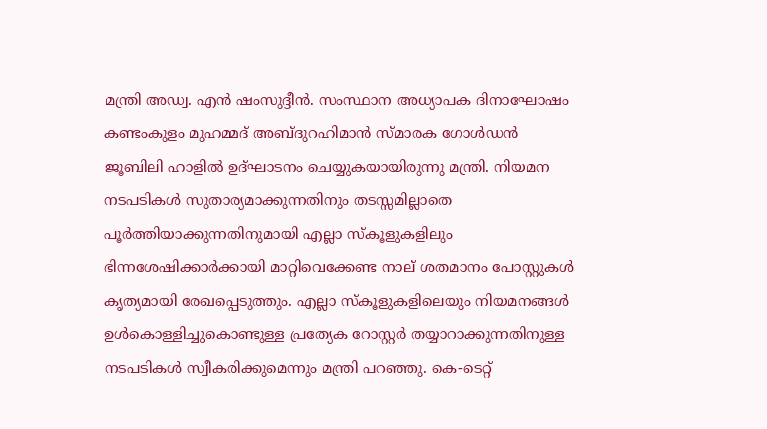മന്ത്രി അഡ്വ. എന്‍ ഷംസുദ്ദീന്‍. സംസ്ഥാന അധ്യാപക ദിനാഘോഷം കണ്ടംകുളം മുഹമ്മദ് അബ്ദുറഹിമാന്‍ സ്മാരക ഗോള്‍ഡന്‍ ജൂബിലി ഹാളില്‍ ഉദ്ഘാടനം ചെയ്യുകയായിരുന്നു മന്ത്രി. നിയമന നടപടികള്‍ സുതാര്യമാക്കുന്നതിനും തടസ്സമില്ലാതെ പൂര്‍ത്തിയാക്കുന്നതിനുമായി എല്ലാ സ്‌കൂളുകളിലും ഭിന്നശേഷിക്കാര്‍ക്കായി മാറ്റിവെക്കേണ്ട നാല് ശതമാനം പോസ്റ്റുകള്‍ കൃത്യമായി രേഖപ്പെടുത്തും. എല്ലാ സ്‌കൂളുകളിലെയും നിയമനങ്ങള്‍ ഉള്‍കൊള്ളിച്ചുകൊണ്ടുള്ള പ്രത്യേക റോസ്റ്റര്‍ തയ്യാറാക്കുന്നതിനുള്ള നടപടികള്‍ സ്വീകരിക്കുമെന്നും മന്ത്രി പറഞ്ഞു. കെ-ടെറ്റ്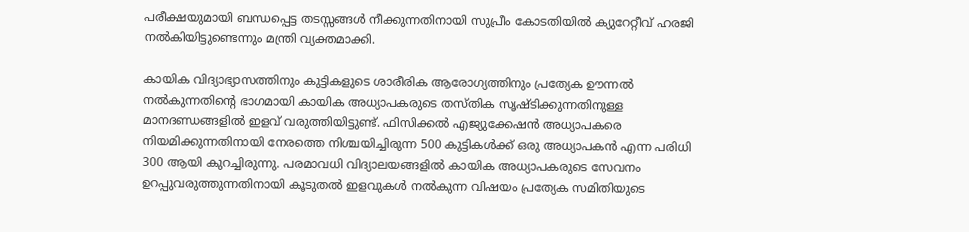പരീക്ഷയുമായി ബന്ധപ്പെട്ട തടസ്സങ്ങള്‍ നീക്കുന്നതിനായി സുപ്രീം കോടതിയില്‍ ക്യുറേറ്റീവ് ഹരജി നല്‍കിയിട്ടുണ്ടെന്നും മന്ത്രി വ്യക്തമാക്കി.

കായിക വിദ്യാഭ്യാസത്തിനും കുട്ടികളുടെ ശാരീരിക ആരോഗ്യത്തിനും പ്രത്യേക ഊന്നല്‍ നല്‍കുന്നതിന്റെ ഭാഗമായി കായിക അധ്യാപകരുടെ തസ്തിക സൃഷ്ടിക്കുന്നതിനുള്ള മാനദണ്ഡങ്ങളില്‍ ഇളവ് വരുത്തിയിട്ടുണ്ട്. ഫിസിക്കല്‍ എജ്യുക്കേഷന്‍ അധ്യാപകരെ നിയമിക്കുന്നതിനായി നേരത്തെ നിശ്ചയിച്ചിരുന്ന 500 കുട്ടികള്‍ക്ക് ഒരു അധ്യാപകന്‍ എന്ന പരിധി 300 ആയി കുറച്ചിരുന്നു. പരമാവധി വിദ്യാലയങ്ങളില്‍ കായിക അധ്യാപകരുടെ സേവനം ഉറപ്പുവരുത്തുന്നതിനായി കൂടുതല്‍ ഇളവുകള്‍ നല്‍കുന്ന വിഷയം പ്രത്യേക സമിതിയുടെ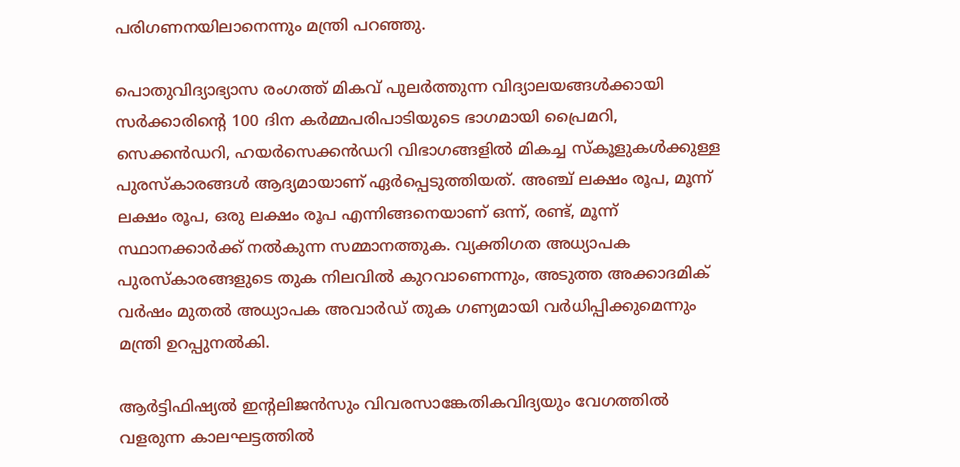പരിഗണനയിലാനെന്നും മന്ത്രി പറഞ്ഞു.

പൊതുവിദ്യാഭ്യാസ രംഗത്ത് മികവ് പുലര്‍ത്തുന്ന വിദ്യാലയങ്ങള്‍ക്കായി സര്‍ക്കാരിന്റെ 100 ദിന കര്‍മ്മപരിപാടിയുടെ ഭാഗമായി പ്രൈമറി, സെക്കന്‍ഡറി, ഹയര്‍സെക്കന്‍ഡറി വിഭാഗങ്ങളില്‍ മികച്ച സ്‌കൂളുകള്‍ക്കുള്ള പുരസ്‌കാരങ്ങള്‍ ആദ്യമായാണ് ഏര്‍പ്പെടുത്തിയത്. അഞ്ച് ലക്ഷം രൂപ, മൂന്ന് ലക്ഷം രൂപ, ഒരു ലക്ഷം രൂപ എന്നിങ്ങനെയാണ് ഒന്ന്, രണ്ട്, മൂന്ന് സ്ഥാനക്കാര്‍ക്ക് നല്‍കുന്ന സമ്മാനത്തുക. വ്യക്തിഗത അധ്യാപക പുരസ്‌കാരങ്ങളുടെ തുക നിലവില്‍ കുറവാണെന്നും, അടുത്ത അക്കാദമിക് വര്‍ഷം മുതല്‍ അധ്യാപക അവാര്‍ഡ് തുക ഗണ്യമായി വര്‍ധിപ്പിക്കുമെന്നും മന്ത്രി ഉറപ്പുനല്‍കി.

ആര്‍ട്ടിഫിഷ്യല്‍ ഇന്റലിജന്‍സും വിവരസാങ്കേതികവിദ്യയും വേഗത്തില്‍ വളരുന്ന കാലഘട്ടത്തില്‍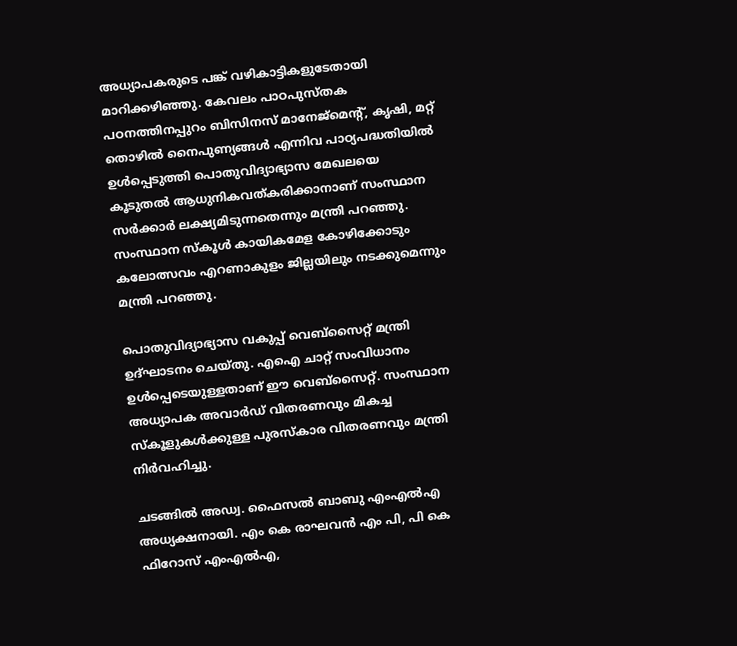അധ്യാപകരുടെ പങ്ക് വഴികാട്ടികളുടേതായി മാറിക്കഴിഞ്ഞു. കേവലം പാഠപുസ്തക പഠനത്തിനപ്പുറം ബിസിനസ് മാനേജ്മെന്റ്, കൃഷി, മറ്റ് തൊഴില്‍ നൈപുണ്യങ്ങള്‍ എന്നിവ പാഠ്യപദ്ധതിയില്‍ ഉള്‍പ്പെടുത്തി പൊതുവിദ്യാഭ്യാസ മേഖലയെ കൂടുതല്‍ ആധുനികവത്കരിക്കാനാണ് സംസ്ഥാന സര്‍ക്കാര്‍ ലക്ഷ്യമിടുന്നതെന്നും മന്ത്രി പറഞ്ഞു. സംസ്ഥാന സ്കൂൾ കായികമേള കോഴിക്കോടും കലോത്സവം എറണാകുളം ജില്ലയിലും നടക്കുമെന്നും മന്ത്രി പറഞ്ഞു.

പൊതുവിദ്യാഭ്യാസ വകുപ്പ് വെബ്‌സൈറ്റ് മന്ത്രി ഉദ്ഘാടനം ചെയ്തു. എഐ ചാറ്റ് സംവിധാനം ഉള്‍പ്പെടെയുള്ളതാണ് ഈ വെബ്‌സൈറ്റ്. സംസ്ഥാന അധ്യാപക അവാര്‍ഡ് വിതരണവും മികച്ച സ്‌കൂളുകള്‍ക്കുള്ള പുരസ്‌കാര വിതരണവും മന്ത്രി നിര്‍വഹിച്ചു.

ചടങ്ങില്‍ അഡ്വ. ഫൈസല്‍ ബാബു എംഎല്‍എ അധ്യക്ഷനായി. എം കെ രാഘവന്‍ എം പി, പി കെ ഫിറോസ് എംഎല്‍എ,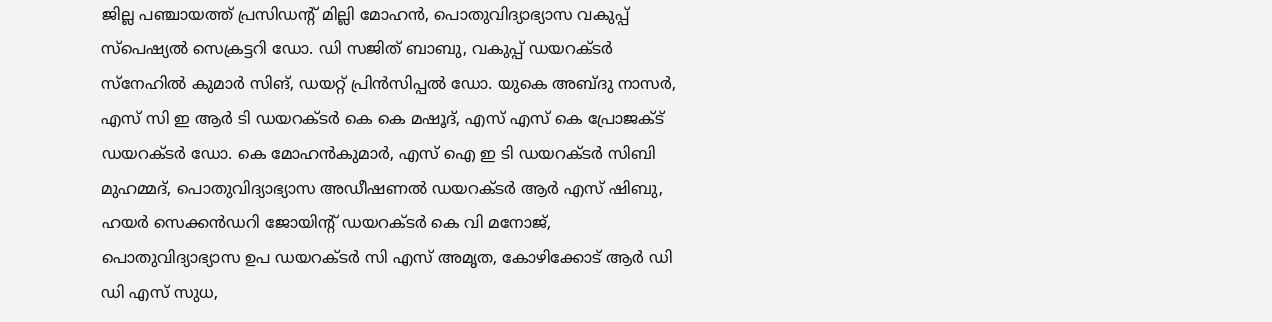ജില്ല പഞ്ചായത്ത് പ്രസിഡന്റ് മില്ലി മോഹന്‍, പൊതുവിദ്യാഭ്യാസ വകുപ്പ് സ്‌പെഷ്യല്‍ സെക്രട്ടറി ഡോ. ഡി സജിത് ബാബു, വകുപ്പ് ഡയറക്ടര്‍ സ്‌നേഹില്‍ കുമാര്‍ സിങ്, ഡയറ്റ് പ്രിന്‍സിപ്പല്‍ ഡോ. യുകെ അബ്ദു നാസര്‍, എസ് സി ഇ ആര്‍ ടി ഡയറക്ടര്‍ കെ കെ മഷൂദ്, എസ് എസ് കെ പ്രോജക്ട് ഡയറക്ടര്‍ ഡോ. കെ മോഹന്‍കുമാര്‍, എസ് ഐ ഇ ടി ഡയറക്ടര്‍ സിബി മുഹമ്മദ്, പൊതുവിദ്യാഭ്യാസ അഡീഷണല്‍ ഡയറക്ടര്‍ ആര്‍ എസ് ഷിബു, ഹയര്‍ സെക്കന്‍ഡറി ജോയിന്റ് ഡയറക്ടര്‍ കെ വി മനോജ്, പൊതുവിദ്യാഭ്യാസ ഉപ ഡയറക്ടര്‍ സി എസ് അമൃത, കോഴിക്കോട് ആര്‍ ഡി ഡി എസ് സുധ,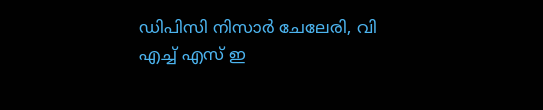ഡിപിസി നിസാര്‍ ചേലേരി, വി എച്ച് എസ് ഇ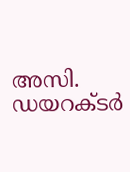അസി. ഡയറക്ടര്‍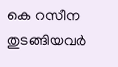കെ റസീന തുടങ്ങിയവര്‍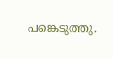പങ്കെടുത്തു.